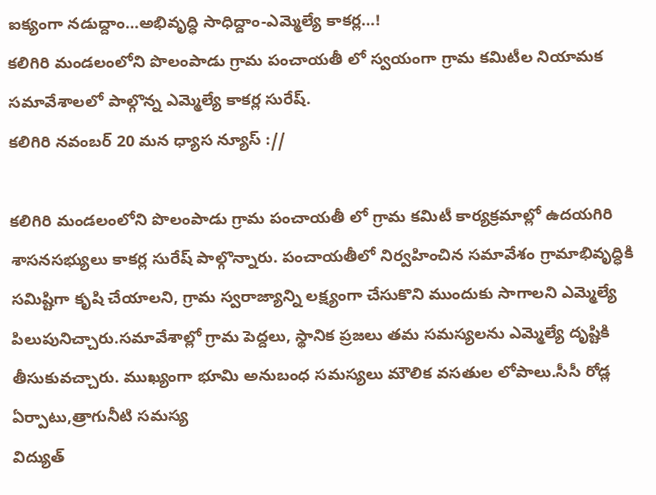ఐక్యంగా నడుద్దాం…అభివృద్ధి సాధిద్దాం-ఎమ్మెల్యే కాకర్ల…!
కలిగిరి మండలంలోని పొలంపాడు గ్రామ పంచాయతీ లో స్వయంగా గ్రామ కమిటీల నియామక సమావేశాలలో పాల్గొన్న ఎమ్మెల్యే కాకర్ల సురేష్.
కలిగిరి నవంబర్ 20 మన ధ్యాస న్యూస్ ://

కలిగిరి మండలంలోని పొలంపాడు గ్రామ పంచాయతీ లో గ్రామ కమిటీ కార్యక్రమాల్లో ఉదయగిరి శాసనసభ్యులు కాకర్ల సురేష్ పాల్గొన్నారు. పంచాయతీలో నిర్వహించిన సమావేశం గ్రామాభివృద్ధికి సమిష్టిగా కృషి చేయాలని, గ్రామ స్వరాజ్యాన్ని లక్ష్యంగా చేసుకొని ముందుకు సాగాలని ఎమ్మెల్యే పిలుపునిచ్చారు.సమావేశాల్లో గ్రామ పెద్దలు, స్థానిక ప్రజలు తమ సమస్యలను ఎమ్మెల్యే దృష్టికి తీసుకువచ్చారు. ముఖ్యంగా భూమి అనుబంధ సమస్యలు మౌలిక వసతుల లోపాలు.సీసీ రోడ్ల ఏర్పాటు,త్రాగునీటి సమస్య
విద్యుత్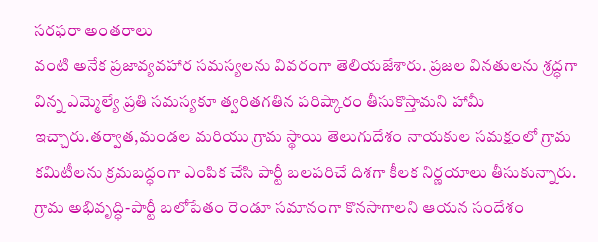సరఫరా అంతరాలు
వంటి అనేక ప్రజావ్యవహార సమస్యలను వివరంగా తెలియజేశారు. ప్రజల వినతులను శ్రద్ధగా విన్న ఎమ్మెల్యే ప్రతి సమస్యకూ త్వరితగతిన పరిష్కారం తీసుకొస్తామని హామీ ఇచ్చారు.తర్వాత,మండల మరియు గ్రామ స్థాయి తెలుగుదేశం నాయకుల సమక్షంలో గ్రామ కమిటీలను క్రమబద్ధంగా ఎంపిక చేసి పార్టీ బలపరిచే దిశగా కీలక నిర్ణయాలు తీసుకున్నారు. గ్రామ అభివృద్ధి-పార్టీ బలోపేతం రెండూ సమానంగా కొనసాగాలని ఆయన సందేశం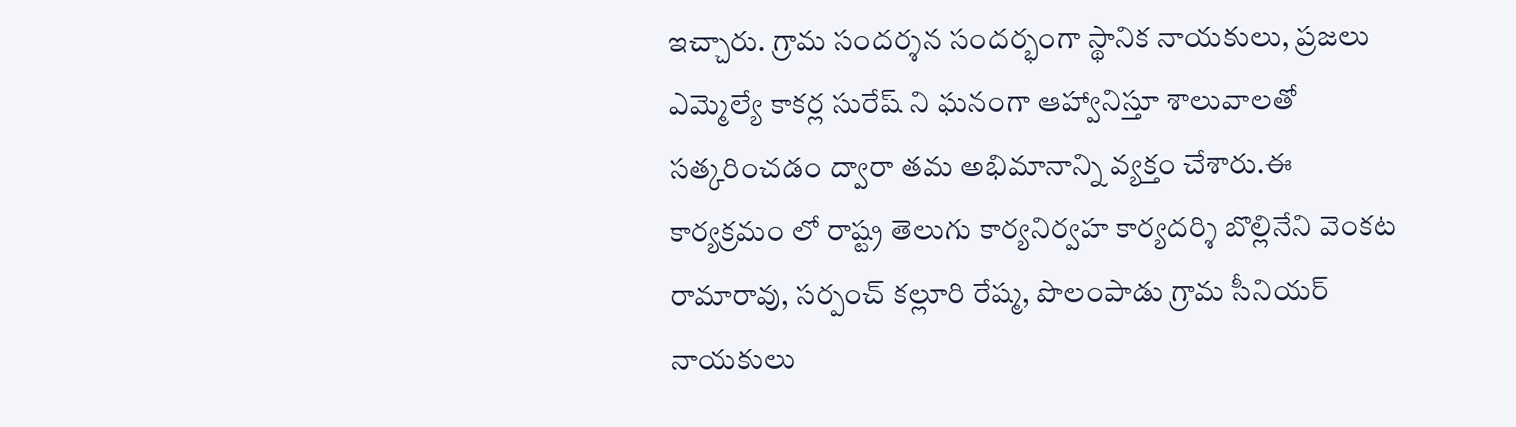ఇచ్చారు. గ్రామ సందర్శన సందర్భంగా స్థానిక నాయకులు, ప్రజలు ఎమ్మెల్యే కాకర్ల సురేష్ ని ఘనంగా ఆహ్వానిస్తూ శాలువాలతో సత్కరించడం ద్వారా తమ అభిమానాన్ని వ్యక్తం చేశారు.ఈ కార్యక్రమం లో రాష్ట్ర తెలుగు కార్యనిర్వహ కార్యదర్శి బొల్లినేని వెంకట రామారావు, సర్పంచ్ కల్లూరి రేష్మ, పొలంపాడు గ్రామ సీనియర్ నాయకులు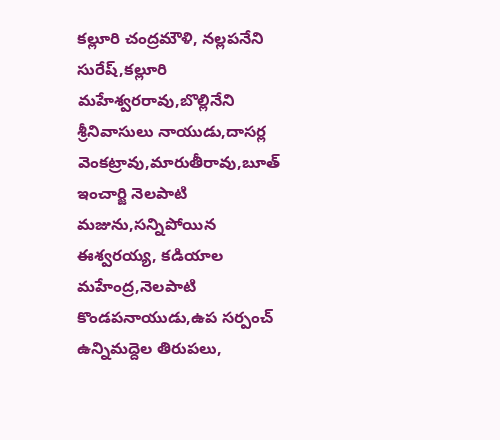కల్లూరి చంద్రమౌళి, నల్లపనేని సురేష్,కల్లూరి మహేశ్వరరావు,బొల్లినేని శ్రీనివాసులు నాయుడు,దాసర్ల వెంకట్రావు,మారుతీరావు,బూత్ ఇంచార్జి నెలపాటి మజును,సన్నిపోయిన ఈశ్వరయ్య, కడియాల మహేంద్ర,నెలపాటి కొండపనాయుడు,ఉప సర్పంచ్ ఉన్నిమద్దెల తిరుపలు,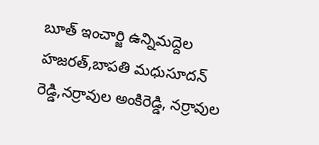బూత్ ఇంచార్జి ఉన్నిమద్దెల హజరత్,బాపతి మధుసూదన్ రెడ్డి,నర్రావుల అంకిరెడ్డి, నర్రావుల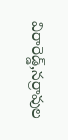విరారెడ్డ్,నర్రావుల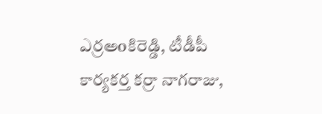ఎర్రఅoకిరెడ్డి, టీడీపీ కార్యకర్త కర్రా నాగరాజు,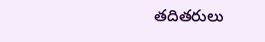తదితరులు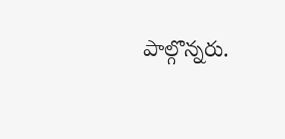పాల్గొన్నరు.